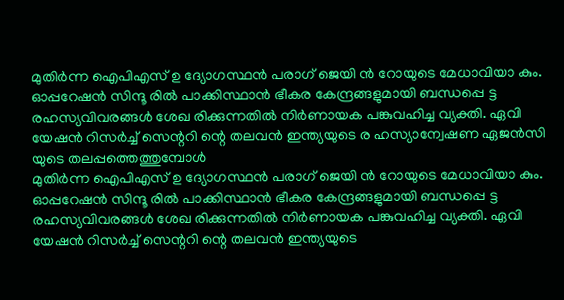മുതിർന്ന ഐപിഎസ് ഉ ദ്യോഗസ്ഥൻ പരാഗ് ജെയി ൻ റോയുടെ മേധാവിയാ കും. ഓപ്പറേഷൻ സിന്ദൂ രിൽ പാക്കിസ്ഥാൻ ഭീകര കേന്ദ്രങ്ങളുമായി ബന്ധപ്പെ ട്ട രഹസ്യവിവരങ്ങൾ ശേഖ രിക്കുന്നതിൽ നിർണായക പങ്കുവഹിച്ച വ്യക്തി. ഏവി യേഷൻ റിസർച്ച് സെന്ററി ന്റെ തലവൻ ഇന്ത്യയുടെ ര ഹസ്യാന്വേഷണ ഏജൻസി യുടെ തലപ്പത്തെത്തുമ്പോൾ
മുതിർന്ന ഐപിഎസ് ഉ ദ്യോഗസ്ഥൻ പരാഗ് ജെയി ൻ റോയുടെ മേധാവിയാ കും. ഓപ്പറേഷൻ സിന്ദൂ രിൽ പാക്കിസ്ഥാൻ ഭീകര കേന്ദ്രങ്ങളുമായി ബന്ധപ്പെ ട്ട രഹസ്യവിവരങ്ങൾ ശേഖ രിക്കുന്നതിൽ നിർണായക പങ്കുവഹിച്ച വ്യക്തി. ഏവി യേഷൻ റിസർച്ച് സെന്ററി ന്റെ തലവൻ ഇന്ത്യയുടെ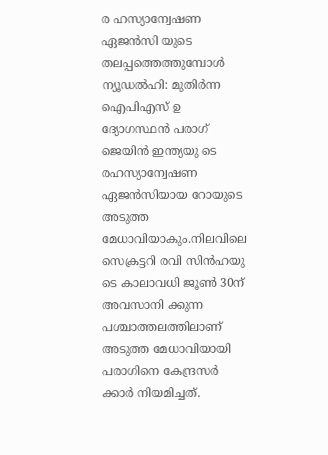ര ഹസ്യാന്വേഷണ ഏജൻസി യുടെ തലപ്പത്തെത്തുമ്പോൾ
ന്യൂഡൽഹി: മുതിർന്ന ഐപിഎസ് ഉ ദ്യോഗസ്ഥൻ പരാഗ് ജെയിൻ ഇന്ത്യയു ടെ രഹസ്യാന്വേഷണ ഏജൻസിയായ റോയുടെ അടുത്ത മേധാവിയാകും.നിലവിലെ സെക്രട്ടറി രവി സിൻഹയു ടെ കാലാവധി ജൂൺ 30ന് അവസാനി ക്കുന്ന പശ്ചാത്തലത്തിലാണ് അടുത്ത മേധാവിയായി പരാഗിനെ കേന്ദ്രസർ ക്കാർ നിയമിച്ചത്.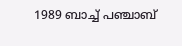1989 ബാച്ച് പഞ്ചാബ്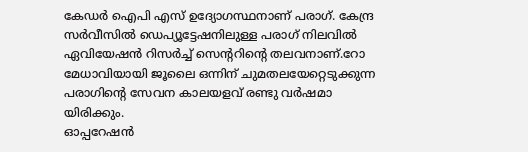കേഡർ ഐപി എസ് ഉദ്യോഗസ്ഥനാണ് പരാഗ്. കേന്ദ്ര സർവീസിൽ ഡെപ്യൂട്ടേഷനിലുള്ള പരാഗ് നിലവിൽ ഏവിയേഷൻ റിസർച്ച് സെന്ററിന്റെ തലവനാണ്.റോ മേധാവിയായി ജൂലൈ ഒന്നിന് ചുമതലയേറ്റെടുക്കുന്ന പരാഗിന്റെ സേവന കാലയളവ് രണ്ടു വർഷമാ യിരിക്കും.
ഓപ്പറേഷൻ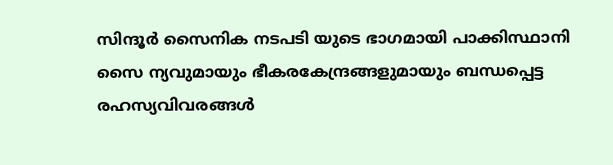സിന്ദൂർ സൈനിക നടപടി യുടെ ഭാഗമായി പാക്കിസ്ഥാനി സൈ ന്യവുമായും ഭീകരകേന്ദ്രങ്ങളുമായും ബന്ധപ്പെട്ട രഹസ്യവിവരങ്ങൾ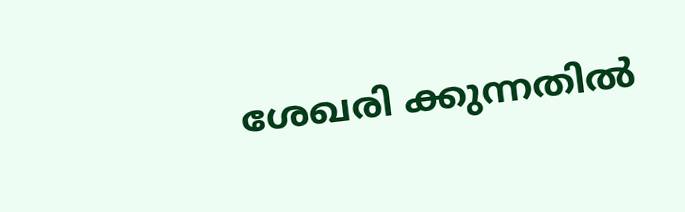ശേഖരി ക്കുന്നതിൽ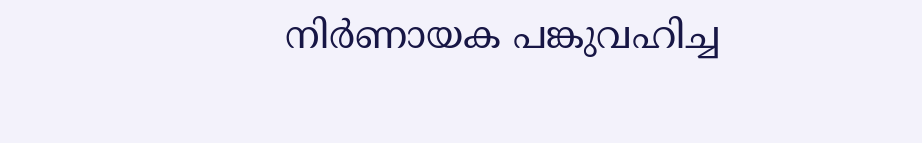നിർണായക പങ്കുവഹിച്ച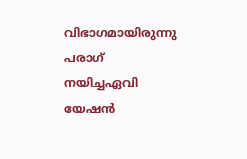വിഭാഗമായിരുന്നു പരാഗ് നയിച്ചഏവി യേഷൻ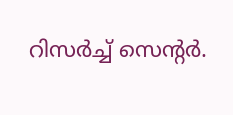റിസർച്ച് സെന്റർ.